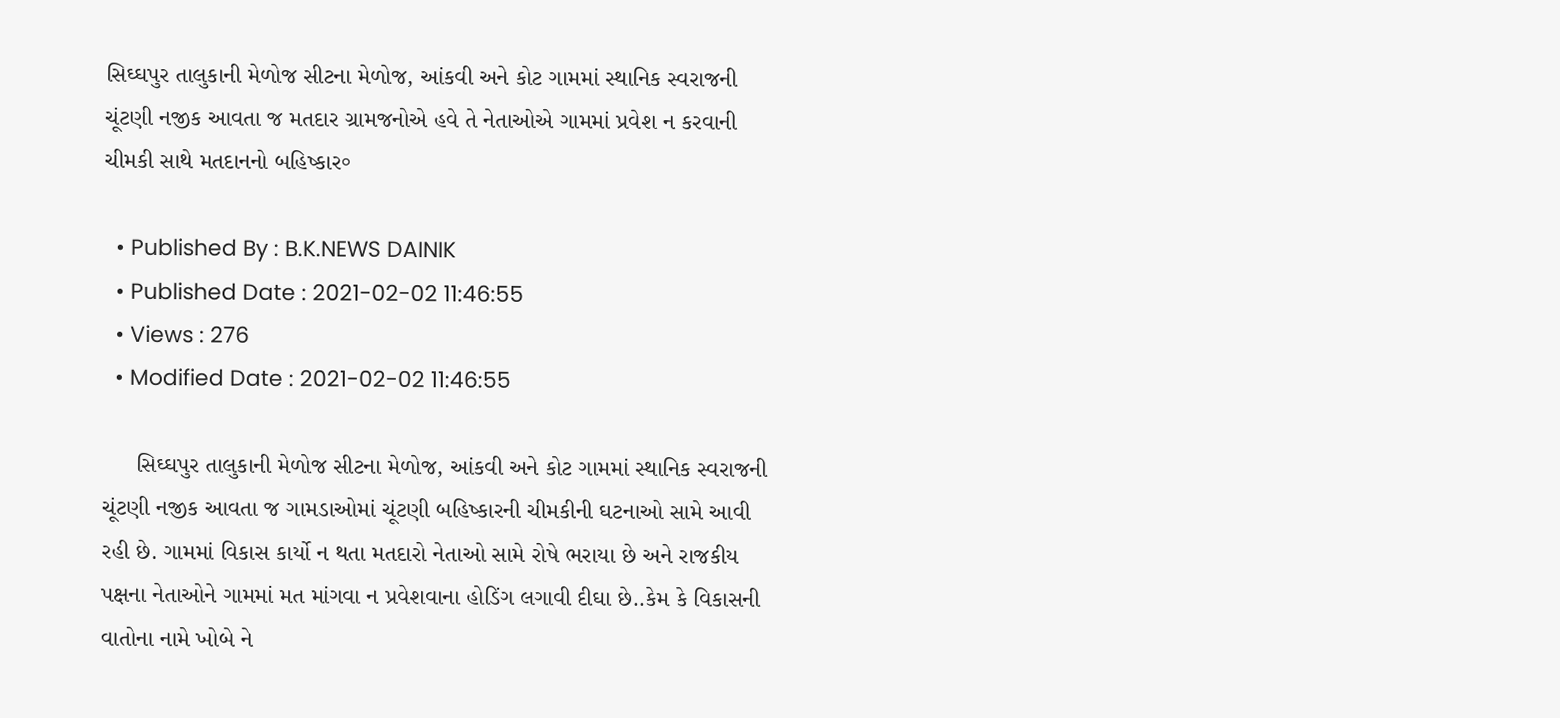સિઘ્ઘપુર તાલુકાની મેળોજ સીટના મેળોજ, આંકવી અને કોટ ગામમાં સ્થાનિક સ્વરાજની ચૂંટણી નજીક આવતા જ મતદાર ગ્રામજનોએ હવે તે નેતાઓએ ગામમાં પ્રવેશ ન કરવાની ચીમકી સાથે મતદાનનો બહિષ્કાર॰

  • Published By : B.K.NEWS DAINIK
  • Published Date : 2021-02-02 11:46:55
  • Views : 276
  • Modified Date : 2021-02-02 11:46:55

     સિઘ્ઘપુર તાલુકાની મેળોજ સીટના મેળોજ, આંકવી અને કોટ ગામમાં સ્થાનિક સ્વરાજની ચૂંટણી નજીક આવતા જ ગામડાઓમાં ચૂંટણી બહિષ્કારની ચીમકીની ઘટનાઓ સામે આવી રહી છે. ગામમાં વિકાસ કાર્યો ન થતા મતદારો નેતાઓ સામે રોષે ભરાયા છે અને રાજકીય પક્ષના નેતાઓને ગામમાં મત માંગવા ન પ્રવેશવાના હોડિંગ લગાવી દીઘા છે..કેમ કે વિકાસની વાતોના નામે ખોબે ને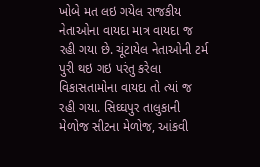ખોબે મત લઇ ગયેલ રાજકીય નેતાઓના વાયદા માત્ર વાયદા જ રહી ગયા છે. ચૂંટાયેલ નેતાઓની ટર્મ પુરી થઇ ગઇ પરંતુ કરેલા વિકાસતામોના વાયદા તો ત્યાં જ રહી ગયા. સિઘ્ઘપુર તાલુકાની મેળોજ સીટના મેળોજ, આંકવી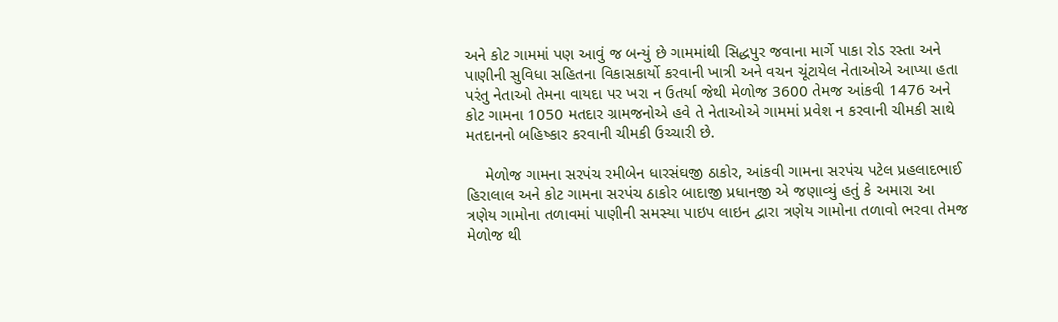અને કોટ ગામમાં પણ આવું જ બન્યું છે ગામમાંથી સિદ્ધપુર જવાના માર્ગે પાકા રોડ રસ્તા અને  પાણીની સુવિધા સહિતના વિકાસકાર્યો કરવાની ખાત્રી અને વચન ચૂંટાયેલ નેતાઓએ આપ્યા હતા પરંતુ નેતાઓ તેમના વાયદા પર ખરા ન ઉતર્યા જેથી મેળોજ 3600 તેમજ આંકવી 1476 અને કોટ ગામના 1050 મતદાર ગ્રામજનોએ હવે તે નેતાઓએ ગામમાં પ્રવેશ ન કરવાની ચીમકી સાથે મતદાનનો બહિષ્કાર કરવાની ચીમકી ઉચ્ચારી છે.

    મેળોજ ગામના સરપંચ રમીબેન ધારસંઘજી ઠાકોર, આંકવી ગામના સરપંચ પટેલ પ્રહલાદભાઈ હિરાલાલ અને કોટ ગામના સરપંચ ઠાકોર બાદાજી પ્રધાનજી એ જણાવ્યું હતું કે અમારા આ ત્રણેય ગામોના તળાવમાં પાણીની સમસ્યા પાઇપ લાઇન દ્વારા ત્રણેય ગામોના તળાવો ભરવા તેમજ મેળોજ થી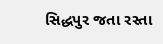સિદ્ધપુર જતા રસ્તા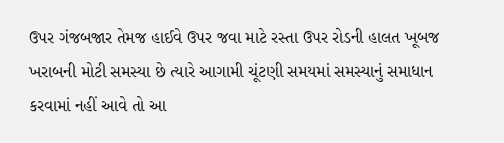ઉપર ગંજબજાર તેમજ હાઈવે ઉપર જવા માટે રસ્તા ઉપર રોડની હાલત ખૂબજ ખરાબની મોટી સમસ્યા છે ત્યારે આગામી ચૂંટણી સમયમાં સમસ્યાનું સમાધાન કરવામાં નહીં આવે તો આ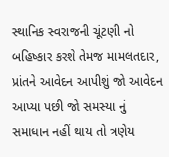સ્થાનિક સ્વરાજની ચૂંટણી નો બહિષ્કાર કરશે તેમજ મામલતદાર, પ્રાંતને આવેદન આપીશું જો આવેદન આપ્યા પછી જો સમસ્યા નું સમાધાન નહીં થાય તો ત્રણેય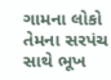ગામના લોકો તેમના સરપંચ સાથે ભૂખ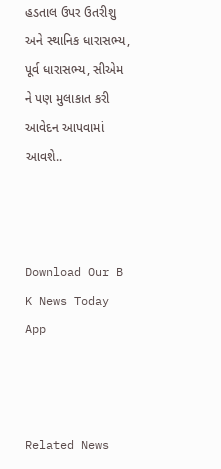હડતાલ ઉપર ઉતરીશુ અને સ્થાનિક ધારાસભ્ય, પૂર્વ ધારાસભ્ય, સીએમ ને પણ મુલાકાત કરી આવેદન આપવામાં આવશે..



Download Our B K News Today App



Related News